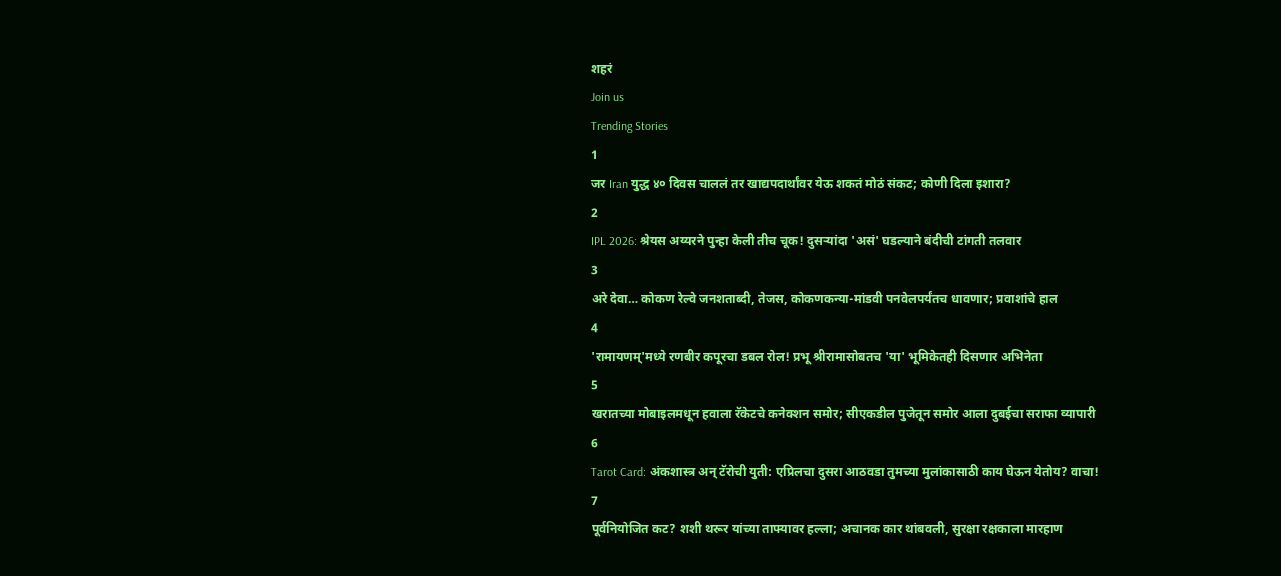शहरं
Join us
Trending Stories
1
जर Iran युद्ध ४० दिवस चाललं तर खाद्यपदार्थांवर येऊ शकतं मोठं संकट; कोणी दिला इशारा?
2
IPL 2026: श्रेयस अय्यरने पुन्हा केली तीच चूक! दुसऱ्यांदा 'असं' घडल्याने बंदीची टांगती तलवार
3
अरे देवा… कोकण रेल्वे जनशताब्दी, तेजस, कोकणकन्या-मांडवी पनवेलपर्यंतच धावणार; प्रवाशांचे हाल
4
'रामायणम्'मध्ये रणबीर कपूरचा डबल रोल! प्रभू श्रीरामासोबतच 'या' भूमिकेतही दिसणार अभिनेता
5
खरातच्या मोबाइलमधून हवाला रॅकेटचे कनेक्शन समोर; सीएकडील पुजेतून समोर आला दुबईचा सराफा व्यापारी
6
Tarot Card: अंकशास्त्र अन् टॅरोची युती: एप्रिलचा दुसरा आठवडा तुमच्या मुलांकासाठी काय घेऊन येतोय? वाचा!
7
पूर्वनियोजित कट? शशी थरूर यांच्या ताफ्यावर हल्ला; अचानक कार थांबवली, सुरक्षा रक्षकाला मारहाण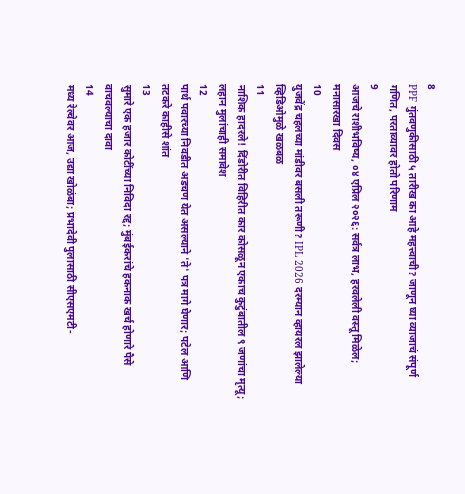8
PPF गुंतवणुकीसाठी ५ तारीख का आहे महत्त्वाची? जाणून घ्या व्याजाचं संपूर्ण गणित, परताव्यावर होतो परिणाम
9
आजचे राशीभविष्य, ०४ एप्रिल २०२६: सर्वत्र लाभ, हरवलेली वस्तू मिळेल; मनासारखा दिवस
10
युजवेंद्र चहलच्या मांडीवर बसली तरूणी? IPL 2026 दरम्यान व्हायरल झालेल्या व्हिडिओमुळे खळबळ
11
नाशिक हादरले! दिंडोरीत विहिरीत कार कोसळून एकाच कुटुंबातील ९ जणांचा मृत्यू; लहान मुलांचाही समावेश
12
पार्थ पवारच्या निवडीत अडचण येत असल्याने 'ते' पत्र मागे घेणार; पटेल आणि तटकरे काहीसे शांत
13
सुमारे एक हजार कोटींच्या निविदा रद्द; मुंबईकरांचे हकनाक खर्च होणारे पैसे वाचवल्याचा दावा
14
मध्य रेल्वेवर आज, उद्या खोळंबा; प्रभादेवी पुलासाठी सीएसएमटी-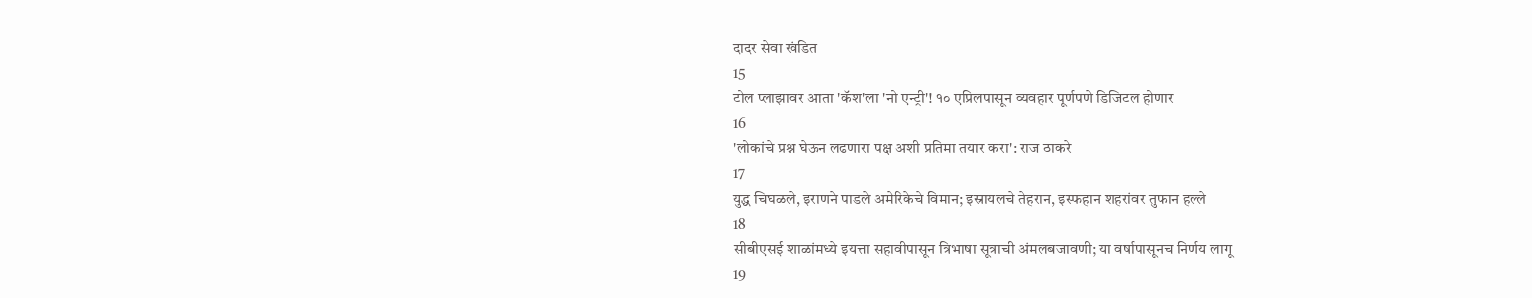दादर सेवा खंडित
15
टोल प्लाझावर आता 'कॅश'ला 'नो एन्ट्री'! १० एप्रिलपासून व्यवहार पूर्णपणे डिजिटल होणार
16
'लोकांचे प्रश्न घेऊन लढणारा पक्ष अशी प्रतिमा तयार करा': राज ठाकरे
17
युद्ध चिघळले, इराणने पाडले अमेरिकेचे विमान; इस्रायलचे तेहरान, इस्फहान शहरांवर तुफान हल्ले
18
सीबीएसई शाळांमध्ये इयत्ता सहावीपासून त्रिभाषा सूत्राची अंमलबजावणी; या वर्षापासूनच निर्णय लागू
19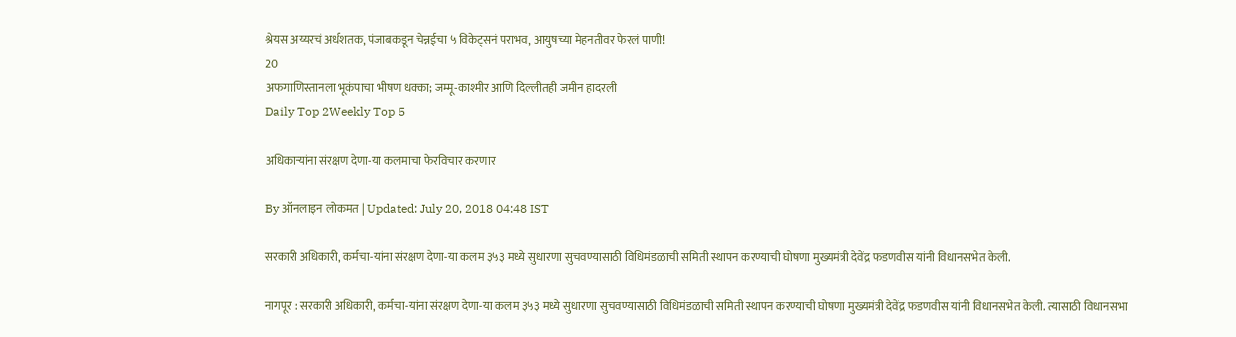श्रेयस अय्यरचं अर्धशतक, पंजाबकडून चेन्नईचा ५ विकेट्सनं पराभव, आयुषच्या मेहनतीवर फेरलं पाणी!
20
अफगाणिस्तानला भूकंपाचा भीषण धक्का; जम्मू-काश्मीर आणि दिल्लीतही जमीन हादरली
Daily Top 2Weekly Top 5

अधिकाऱ्यांना संरक्षण देणा-या कलमाचा फेरविचार करणार

By ऑनलाइन लोकमत | Updated: July 20, 2018 04:48 IST

सरकारी अधिकारी, कर्मचा-यांना संरक्षण देणा-या कलम ३५३ मध्ये सुधारणा सुचवण्यासाठी विधिमंडळाची समिती स्थापन करण्याची घोषणा मुख्यमंत्री देवेंद्र फडणवीस यांनी विधानसभेत केली.

नागपूर : सरकारी अधिकारी, कर्मचा-यांना संरक्षण देणा-या कलम ३५३ मध्ये सुधारणा सुचवण्यासाठी विधिमंडळाची समिती स्थापन करण्याची घोषणा मुख्यमंत्री देवेंद्र फडणवीस यांनी विधानसभेत केली. त्यासाठी विधानसभा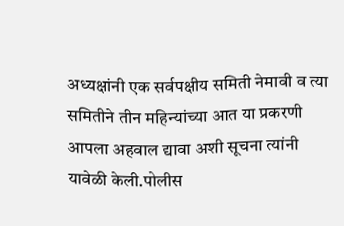अध्यक्षांनी एक सर्वपक्षीय समिती नेमावी व त्या समितीने तीन महिन्यांच्या आत या प्रकरणी आपला अहवाल द्यावा अशी सूचना त्यांनी यावेळी केली.पोलीस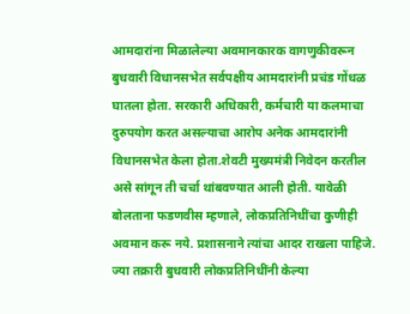आमदारांना मिळालेल्या अवमानकारक वागणुकीवरून बुधवारी विधानसभेत सर्वपक्षीय आमदारांनी प्रचंड गोंधळ घातला होता. सरकारी अधिकारी, कर्मचारी या कलमाचा दुरुपयोग करत असल्याचा आरोप अनेक आमदारांनी विधानसभेत केला होता.शेवटी मुख्यमंत्री निवेदन करतील असे सांगून ती चर्चा थांबवण्यात आली होती. यावेळी बोलताना फडणवीस म्हणाले, लोकप्रतिनिधींचा कुणीही अवमान करू नये. प्रशासनाने त्यांचा आदर राखला पाहिजे. ज्या तक्रारी बुधवारी लोकप्रतिनिधींनी केल्या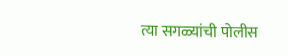त्या सगळ्यांची पोलीस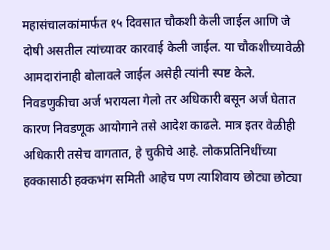महासंचालकांमार्फत १५ दिवसात चौकशी केली जाईल आणि जे दोषी असतील त्यांच्यावर कारवाई केली जाईल. या चौकशीच्यावेळी आमदारांनाही बोलावले जाईल असेही त्यांनी स्पष्ट केले. निवडणुकीचा अर्ज भरायला गेलो तर अधिकारी बसून अर्ज घेतात कारण निवडणूक आयोगाने तसे आदेश काढले. मात्र इतर वेळीही अधिकारी तसेच वागतात, हे चुकीचे आहे. लोकप्रतिनिधींच्या हक्कासाठी हक्कभंग समिती आहेच पण त्याशिवाय छोट्या छोट्या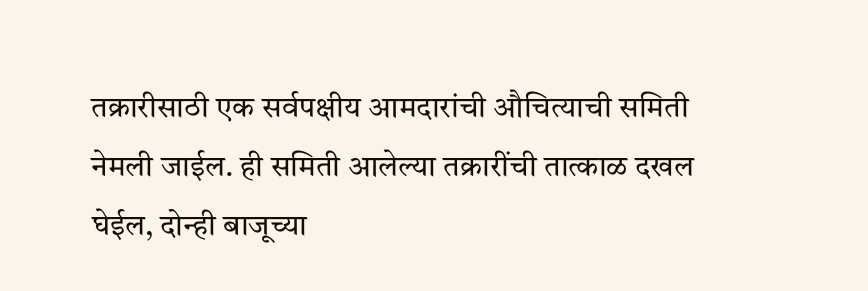तक्रारीसाठी एक सर्वपक्षीय आमदारांची औचित्याची समिती नेमली जाईल. ही समिती आलेल्या तक्रारींची तात्काळ दखल घेईल, दोन्ही बाजूच्या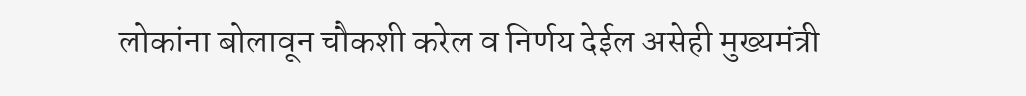लोकांना बोलावून चौकशी करेल व निर्णय देईल असेही मुख्यमंत्री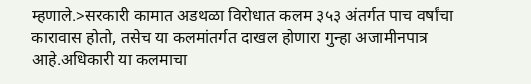म्हणाले.>सरकारी कामात अडथळा विरोधात कलम ३५३ अंतर्गत पाच वर्षांचा कारावास होतो, तसेच या कलमांतर्गत दाखल होणारा गुन्हा अजामीनपात्र आहे.अधिकारी या कलमाचा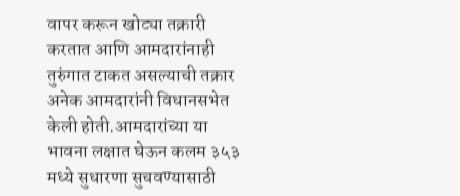वापर करून खोट्या तक्रारी करतात आणि आमदारांनाही तुरुंगात टाकत असल्याची तक्रार अनेक आमदारांनी विधानसभेत केली होती.आमदारांच्या या भावना लक्षात घेऊन कलम ३५३ मध्ये सुधारणा सुचवण्यासाठी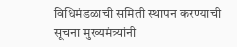विधिमंडळाची समिती स्थापन करण्याची सूचना मुख्यमंत्र्यांनी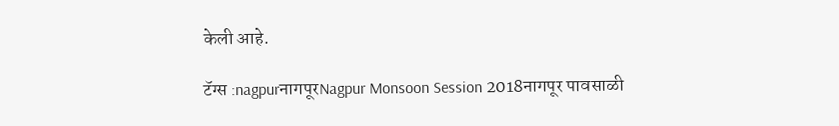केली आहे.

टॅग्स :nagpurनागपूरNagpur Monsoon Session 2018नागपूर पावसाळी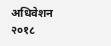अधिवेशन २०१८